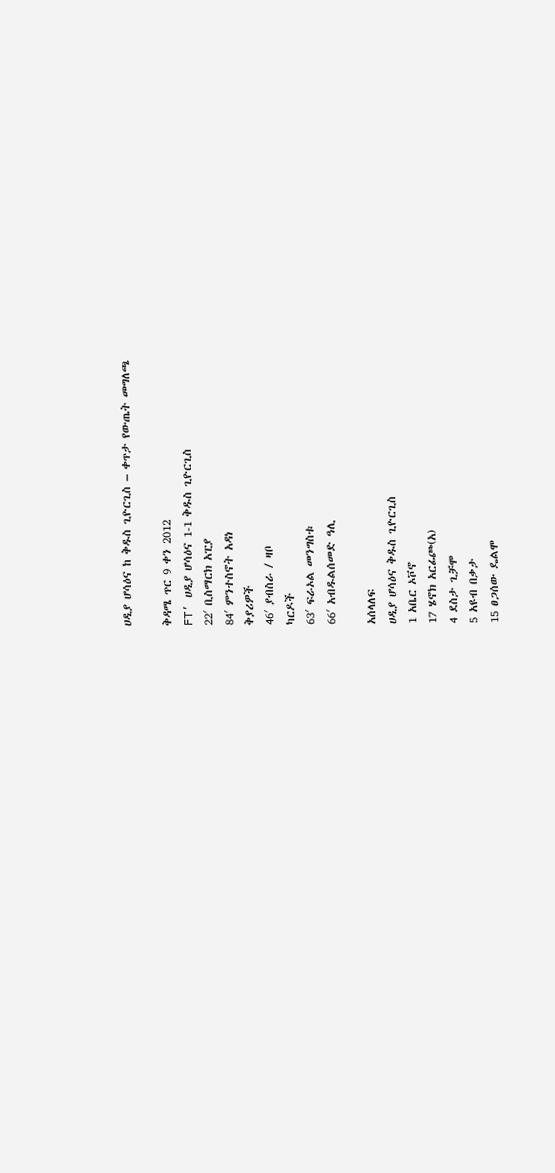ሀዲያ ሆሳዕና ከ ቅዱስ ጊዮርጊስ – ቀጥታ የውጤት መግለጫ

ቅዳሜ ጥር 9 ቀን 2012
FT’ ሀዲያ ሆሳዕና 1-1 ቅዱስ ጊዮርጊስ
22′ ቢስማርክ አፒያ
84′ ምንተስኖት አዳነ
ቅያሪዎች
46′ ያብስራ / ዛቦ
ካርዶች
63′ ፍራኦል መንግስቱ
66′ አብዱልሰመድ ዓሊ

አሰላለፍ
ሀዲያ ሆሳዕና ቅዱስ ጊዮርጊስ
1 አቤር ኦቮኖ
17 ሄኖክ አርፊጮ(አ)
4 ደስታ ጊቻሞ
5 አዩብ በቃታ
15 ፀጋሰው ዴልሞ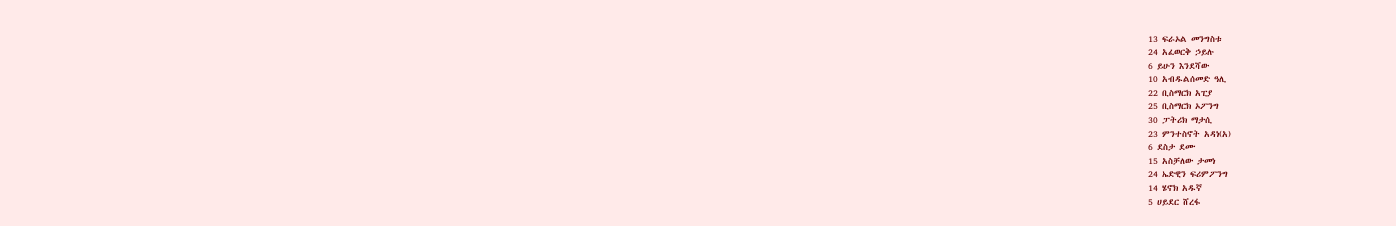13 ፍራኦል መንግስቱ
24 አፈወርቅ ኃይሉ
6 ይሁን እንደሻው
10 አብዱልሰመድ ዓሊ
22 ቢስማርክ አፒያ
25 ቢስማርክ ኦፖንግ
30 ፓትሪክ ማታሲ
23 ምንተስኖት አዳነ(አ)
6 ደስታ ደሙ
15 አስቻለው ታመነ
24 ኤድዊን ፍሪምፖንግ
14 ሄኖክ አዱኛ
5 ሀይደር ሸረፋ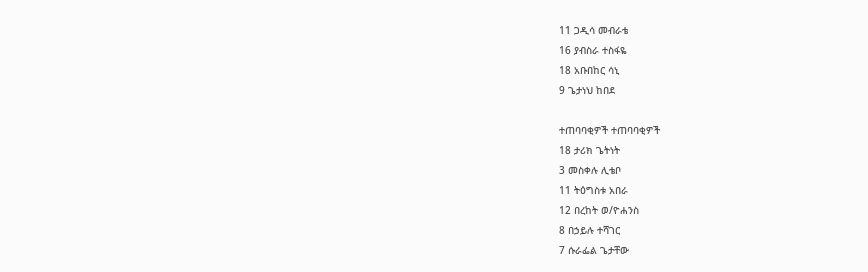11 ጋዲሳ መብራቴ
16 ያብስራ ተስፋዬ
18 አቡበከር ሳኒ
9 ጌታነህ ከበደ

ተጠባባቂዎች ተጠባባቂዎች
18 ታሪክ ጌትነት
3 መስቀሉ ሊቴቦ
11 ትዕግስቱ አበራ
12 በረከት ወ/ዮሐንስ
8 በኃይሉ ተሻገር
7 ሱራፌል ጌታቸው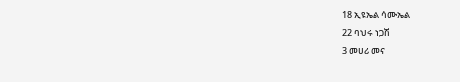18 ኢዩኤል ሳሙኤል
22 ባህሩ ነጋሽ
3 መሀሪ መና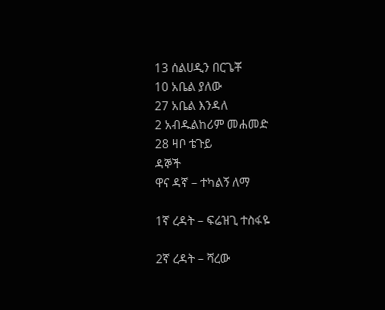13 ሰልሀዲን በርጌቾ
10 አቤል ያለው
27 አቤል እንዳለ
2 አብዱልከሪም መሐመድ
28 ዛቦ ቴጉይ
ዳኞች
ዋና ዳኛ – ተካልኝ ለማ

1ኛ ረዳት – ፍሬዝጊ ተስፋዬ

2ኛ ረዳት – ሻረው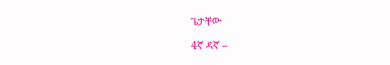ጌታቸው

4ኛ ዳኛ –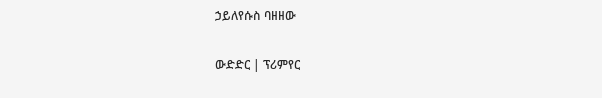ኃይለየሱስ ባዘዘው

ውድድር | ፕሪምየር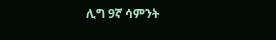ሊግ 9ኛ ሳምንት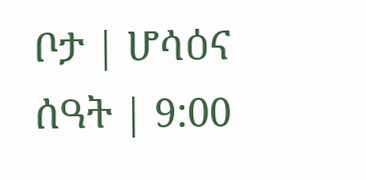ቦታ | ሆሳዕና
ሰዓት | 9:00